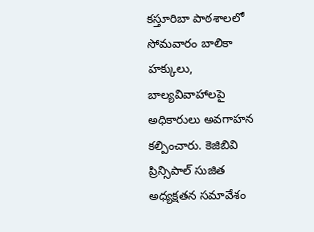కస్తూరిబా పాఠశాలలో సోమవారం బాలికా హక్కులు, బాల్యవివాహాలపై అధికారులు అవగాహన కల్పించారు. కెజిబివి ప్రిన్సిపాల్ సుజిత అధ్యక్షతన సమావేశం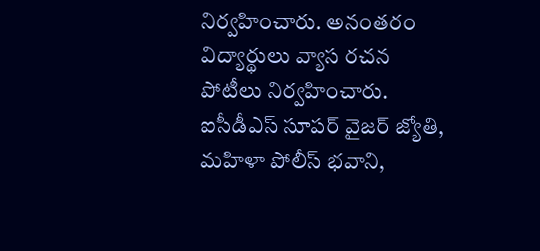నిర్వహించారు. అనంతరం విద్యార్థులు వ్యాస రచన పోటీలు నిర్వహించారు. ఐసీడీఎస్ సూపర్ వైజర్ జ్యోతి, మహిళా పోలీస్ భవాని,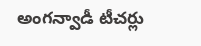అంగన్వాడీ టీచర్లు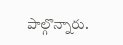పాల్గొన్నారు.